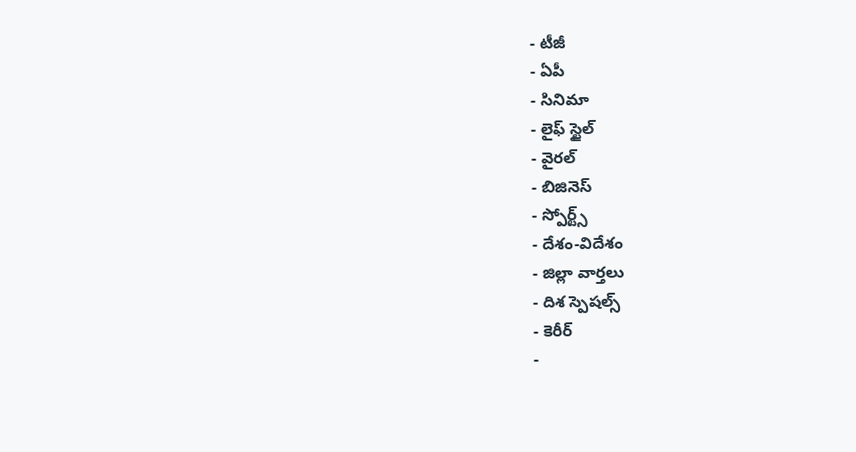- టీజీ
- ఏపీ
- సినిమా
- లైఫ్ స్టైల్
- వైరల్
- బిజినెస్
- స్పోర్ట్స్
- దేశం-విదేశం
- జిల్లా వార్తలు
- దిశ స్పెషల్స్
- కెరీర్
-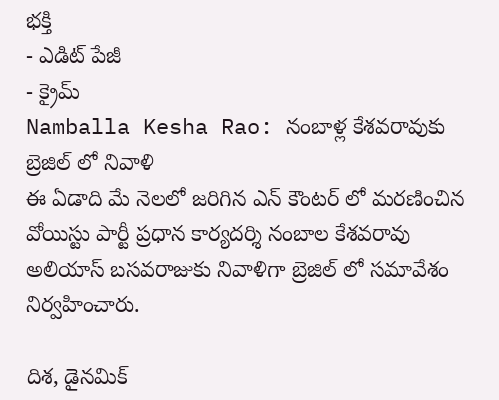భక్తి
- ఎడిట్ పేజీ
- క్రైమ్
Namballa Kesha Rao: నంబాళ్ల కేశవరావుకు బ్రెజిల్ లో నివాళి
ఈ ఏడాది మే నెలలో జరిగిన ఎన్ కౌంటర్ లో మరణించిన వోయిస్టు పార్టీ ప్రధాన కార్యదర్శి నంబాల కేశవరావు అలియాస్ బసవరాజుకు నివాళిగా బ్రెజిల్ లో సమావేశం నిర్వహించారు.

దిశ, డైనమిక్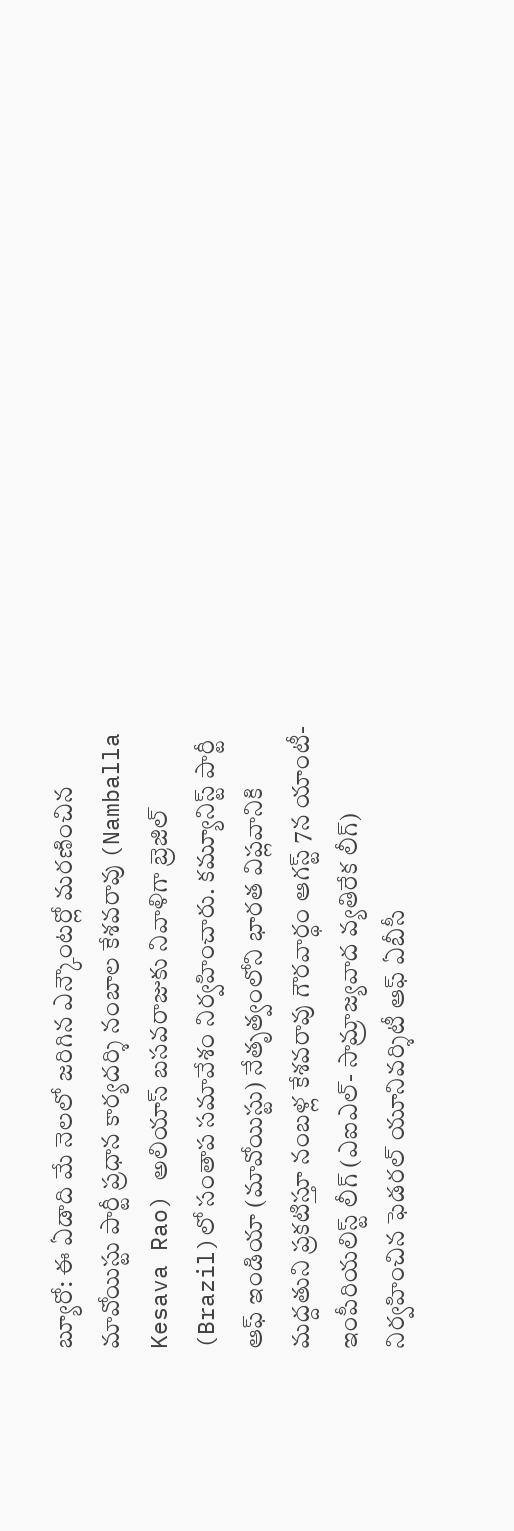బ్యూరో: ఈ ఏడాది మే నెలలో జరిగిన ఎన్కౌంటర్లో మరణించిన మావోయిస్టు పార్టీ ప్రధాన కార్యదర్శి నంబాల కేశవరావు (Namballa Kesava Rao) అలియాస్ బసవరాజుకు నివాళిగా బ్రెజిల్ (Brazil)లో సంతాప సమావేశం నిర్వహించారు. కమ్యూనిస్ట్ పార్టీ ఆఫ్ ఇండియా (మావోయిస్టు) నేతృత్వంలోని భారత విప్లవానికి మద్దతుని ప్రకటిస్తూ నంబళ్ల కేశవరావు గౌరవార్థం ఆగస్ట్ 7న యాంటీ-ఇంపీరియలిస్ట్ లీగ్ (ఎఐఎల్- సామ్రాజ్యవాద వ్యతిరేక లీగ్) నిర్వహించిన ఫెడరల్ యూనివర్శిటీ ఆఫ్ ఏబీసీ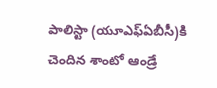పాలిస్టా (యూఎఫ్ఏబీసీ)కి చెందిన శాంటో ఆండ్రే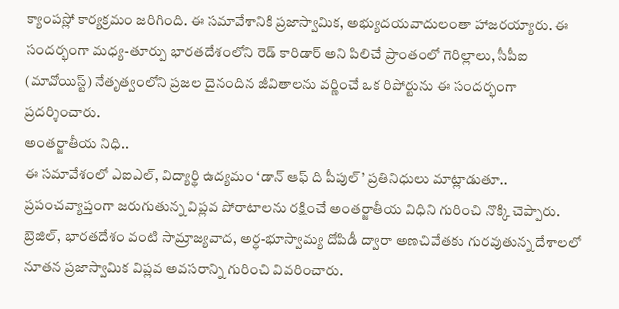క్యాంపస్లో కార్యక్రమం జరిగింది. ఈ సమావేశానికి ప్రజాస్వామిక, అభ్యుదయవాదులంతా హాజరయ్యారు. ఈ సందర్భంగా మధ్య-తూర్పు భారతదేశంలోని రెడ్ కారిడార్ అని పిలిచే ప్రాంతంలో గెరిల్లాలు, సీపీఐ (మావోయిస్ట్) నేతృత్వంలోని ప్రజల దైనందిన జీవితాలను వర్ణించే ఒక రిపోర్టును ఈ సందర్భంగా ప్రదర్శించారు.
అంతర్జాతీయ నిధి..
ఈ సమావేశంలో ఎఐఎల్, విద్యార్థి ఉద్యమం ‘డాన్ ఆఫ్ ది పీపుల్’ ప్రతినిధులు మాట్లాడుతూ.. ప్రపంచవ్యాప్తంగా జరుగుతున్న విప్లవ పోరాటాలను రక్షించే అంతర్జాతీయ విధిని గురించి నొక్కి చెప్పారు. బ్రెజిల్, భారతదేశం వంటి సామ్రాజ్యవాద, అర్ధ-భూస్వామ్య దోపిడీ ద్వారా అణచివేతకు గురవుతున్న దేశాలలో నూతన ప్రజాస్వామిక విప్లవ అవసరాన్ని గురించి వివరించారు.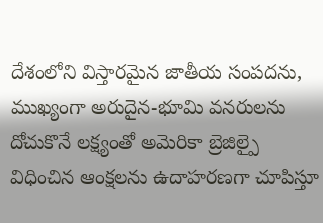దేశంలోని విస్తారమైన జాతీయ సంపదను, ముఖ్యంగా అరుదైన-భూమి వనరులను దోచుకొనే లక్ష్యంతో అమెరికా బ్రెజిల్పై విధించిన ఆంక్షలను ఉదాహరణగా చూపిస్తూ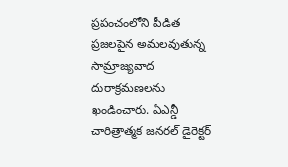ప్రపంచంలోని పీడిత ప్రజలపైన అమలవుతున్న సామ్రాజ్యవాద దురాక్రమణలను ఖండించారు. ఏఎన్డీ చారిత్రాత్మక జనరల్ డైరెక్టర్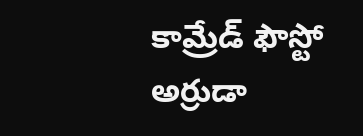కామ్రేడ్ ఫౌస్టో అర్రుడా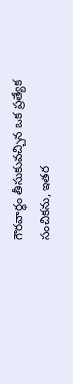గౌరవార్థం తీసుకువచ్చిన ఒక ప్రత్యేక సంచికను, ఇతర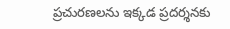ప్రచురణలను ఇక్కడ ప్రదర్శనకు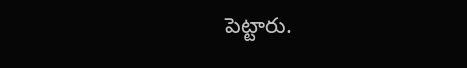పెట్టారు.